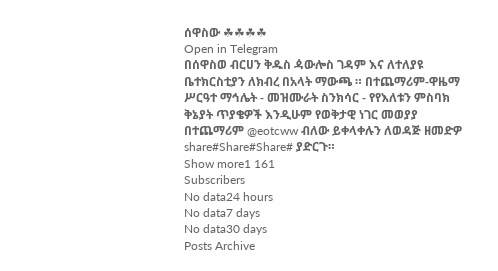ሰዋስው ☘☘☘☘
Open in Telegram
በሰዋስወ ብርሀን ቅዱስ ዻውሎስ ገዳም እና ለተለያዩ ቤተክርስቲያን ለክብረ በአላት ማውጫ ። በተጨማሪም-ዋዜማ ሥርዓተ ማኅሌት - መዝሙራት ስንክሳር - የየእለቱን ምስባክ ቅኔያት ጥያቄዎች እንዲሁም የወቅታዊ ነገር መወያያ በተጨማሪም @eotcww ብለው ይቀላቀሉን ለወዳጅ ዘመድዎ share#Share#Share# ያድርጉ።
Show more1 161
Subscribers
No data24 hours
No data7 days
No data30 days
Posts Archive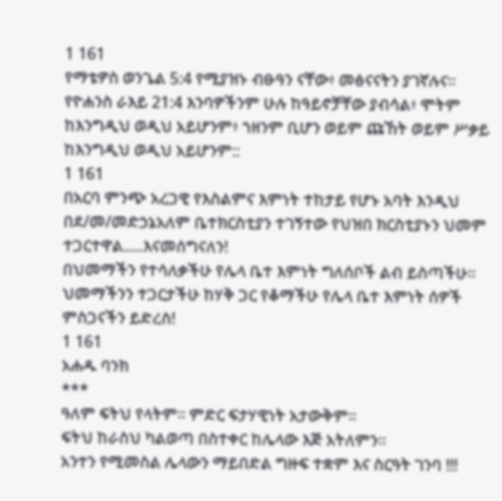1 161
የማቴዎስ ወንጌል 5:4 የሚያዝኑ ብፁዓን ናቸው፥ መፅናናትን ያገኛሉና።
የዮሐንስ ራእይ 21:4 እንባዎችንም ሁሉ ከዓይኖቻቸው ያብሳል፥ ሞትም ከእንግዲህ ወዲህ አይሆንም፥ ኀዘንም ቢሆን ወይም ጩኸት ወይም ሥቃይ ከእንግዲህ ወዲህ አይሆንም::
1 161
በአርባ ምንጭ አረጋዊ የእስልምና እምነት ተከታይ የሆኑ አባት እንዲህ በደ/መ/መድኃኔአለም ቤተክርስቲያን ተገኝተው የህዝበ ክርስቲያኑን ህመም ተጋርተዋል.....እናመሰግናለን!
በህመማችን የተሳለቃችሁ የሌላ ቤተ እምነት ግለሰቦች ልብ ይስጣችሁ።
ህመማችንን ተጋርታችሁ ከሃቅ ጋር የቆማችሁ የሌላ ቤተ እምነት ሰዎች ምስጋናችን ይድረስ!
1 161
አሐዱ ባንክ
***
ዓለም ፍትህ የላትም። ምድር ፍታሃዊነት አታውቅም።
ፍትህ ከራስህ ካልወጣ በስተቀር ከሌላው እጅ አትለምን።
አንተን የሚመስል ሌላውን ማይበድል ግዙፍ ተቋም እና ስርዓት ገንባ !!!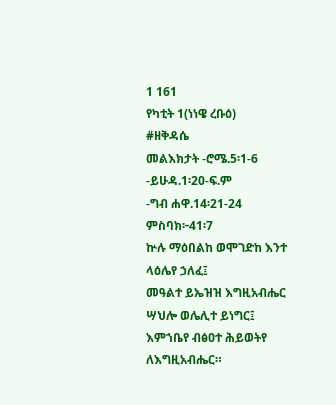1 161
የካቲት 1(ነነዌ ረቡዕ)
#ዘቅዳሴ
መልእክታት -ሮሜ.5፡1-6
-ይሁዳ.1፡20-ፍ.ም
-ግብ ሐዋ.14፡21-24
ምስባክ፦41፡7
ኵሉ ማዕበልከ ወሞገድከ እንተ ላዕሌየ ኃለፈ፤
መዓልተ ይኤዝዝ እግዚአብሔር ሣህሎ ወሌሊተ ይነግር፤
እምኀቤየ ብፅዐተ ሕይወትየ ለእግዚአብሔር።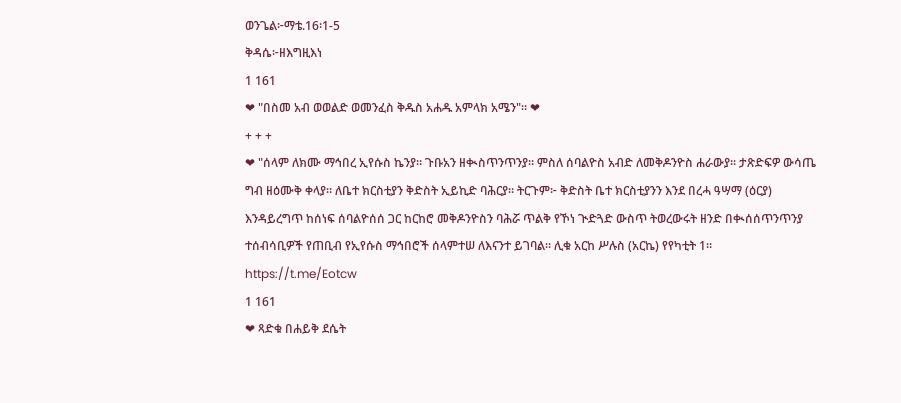ወንጌል፦ማቴ.16፡1-5
ቅዳሴ፦ዘእግዚእነ
1 161
❤ "በስመ አብ ወወልድ ወመንፈስ ቅዱስ አሐዱ አምላክ አሜን"። ❤
+ + +
❤ "ሰላም ለክሙ ማኅበረ ኢየሱስ ኬንያ። ጉቡአን ዘቊስጥንጥንያ። ምስለ ሰባልዮስ አብድ ለመቅዶንዮስ ሐራውያ። ታጽድፍዎ ውሳጤ ግብ ዘዕሙቅ ቀላያ። ለቤተ ክርስቲያን ቅድስት ኢይኪድ ባሕርያ። ትርጉም፦ ቅድስት ቤተ ክርስቲያንን እንደ በረሓ ዓሣማ (ዕርያ) እንዳይረግጥ ከሰነፍ ሰባልዮሰሰ ጋር ከርከሮ መቅዶንዮስን ባሕሯ ጥልቅ የኾነ ጒድጓድ ውስጥ ትወረውሩት ዘንድ በቊሰሰጥንጥንያ ተሰብሳቢዎች የጠቢብ የኢየሱስ ማኅበሮች ሰላምተሠ ለእናንተ ይገባል። ሊቁ አርከ ሥሉስ (አርኬ) የየካቲት 1።
https://t.me/Eotcw
1 161
❤ ጻድቁ በሐይቅ ደሴት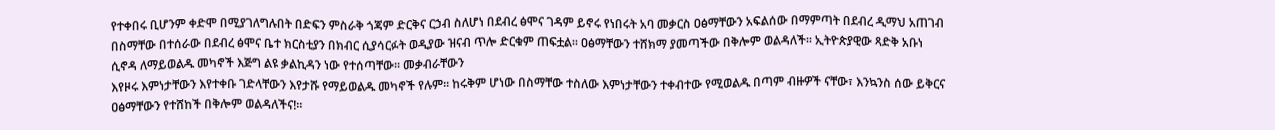የተቀበሩ ቢሆንም ቀድሞ በሚያገለግሉበት በድፍን ምስራቅ ጎጃም ድርቅና ርኃብ ስለሆነ በደብረ ፅሞና ገዳም ይኖሩ የነበሩት አባ መቃርስ ዐፅማቸውን አፍልሰው በማምጣት በደብረ ዲማህ አጠገብ በስማቸው በተሰራው በደብረ ፅሞና ቤተ ክርስቲያን በክብር ሲያሳርፉት ወዲያው ዝናብ ጥሎ ድርቁም ጠፍቷል፡፡ ዐፅማቸውን ተሸክማ ያመጣችው በቅሎም ወልዳለች፡፡ ኢትዮጵያዊው ጻድቅ አቡነ ሲኖዳ ለማይወልዱ መካኖች እጅግ ልዩ ቃልኪዳን ነው የተሰጣቸው፡፡ መቃብራቸውን
እየዞሩ እምነታቸውን እየተቀቡ ገድላቸውን እየታሹ የማይወልዱ መካኖች የሉም፡፡ ከሩቅም ሆነው በስማቸው ተስለው እምነታቸውን ተቀብተው የሚወልዱ በጣም ብዙዎች ናቸው፣ እንኳንስ ሰው ይቅርና ዐፅማቸውን የተሸከች በቅሎም ወልዳለችና!።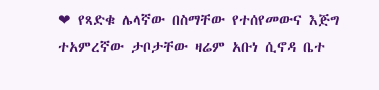❤ የጻድቁ ሌላኛው በስማቸው የተሰየመውና እጅግ ተአምረኛው ታቦታቸው ዛሬም አቡነ ሲኖዳ ቤተ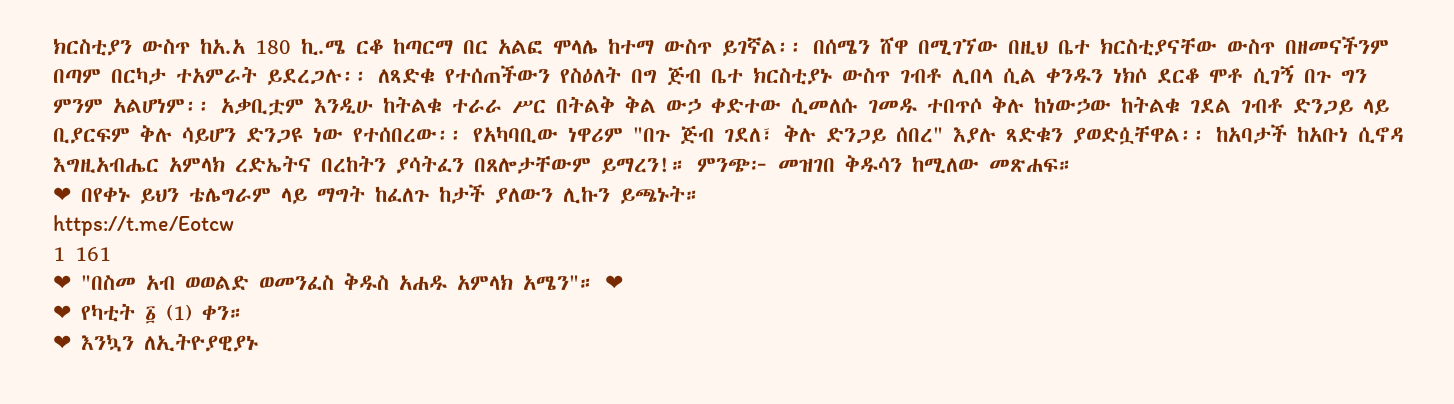ክርስቲያን ውስጥ ከአ.አ 180 ኪ.ሜ ርቆ ከጣርማ በር አልፎ ሞላሌ ከተማ ውስጥ ይገኛል፡፡ በሰሜን ሸዋ በሚገኘው በዚህ ቤተ ክርስቲያናቸው ውስጥ በዘመናችንም በጣም በርካታ ተአምራት ይደረጋሉ፡፡ ለጻድቁ የተሰጠችውን የስዕለት በግ ጅብ ቤተ ክርስቲያኑ ውስጥ ገብቶ ሊበላ ሲል ቀንዱን ነክሶ ደርቆ ሞቶ ሲገኝ በጉ ግን ምንም አልሆነም፡፡ አቃቢቷም እንዲሁ ከትልቁ ተራራ ሥር በትልቅ ቅል ውኃ ቀድተው ሲመለሱ ገመዱ ተበጥሶ ቅሉ ከነውኃው ከትልቁ ገደል ገብቶ ድንጋይ ላይ ቢያርፍም ቅሉ ሳይሆን ድንጋዩ ነው የተሰበረው፡፡ የአካባቢው ነዋሪም "በጉ ጅብ ገደለ፣ ቅሉ ድንጋይ ሰበረ" እያሉ ጻድቁን ያወድሷቸዋል፡፡ ከአባታች ከአቡነ ሲኖዳ እግዚአብሔር አምላክ ረድኤትና በረከትን ያሳትፈን በጸሎታቸውም ይማረን!። ምንጭ፦ መዝገበ ቅዱሳን ከሚለው መጽሐፍ።
❤ በየቀኑ ይህን ቴሌግራም ላይ ማግት ከፈለጉ ከታች ያለውን ሊኩን ይጫኑት።
https://t.me/Eotcw
1 161
❤ "በስመ አብ ወወልድ ወመንፈስ ቅዱስ አሐዱ አምላክ አሜን"። ❤
❤ የካቲት ፩ (1) ቀን።
❤ እንኳን ለኢትዮያዊያኑ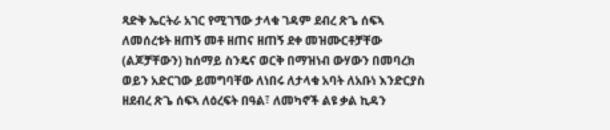ጻድቅ ኤርትራ አገር የሚገኘው ታላቁ ገዳም ደብረ ጽጌ ሰፍኣ ለመሰረቱት ዘጠኝ መቶ ዘጠና ዘጠኝ ደቀ መዝሙርቶቻቸው (ልጆቻቸውን) ከሰማይ ስንዴና ወርቅ በማዝነብ ውሃውን በመባረክ ወይን አድርገው ይመግባቸው ለነበሩ ለታላቁ አባት ለአቡነ እንድርያስ ዘደብረ ጽጌ ሰፍኣ ለዕረፍት በዓል፣ ለመካኖች ልዩ ቃል ኪዳን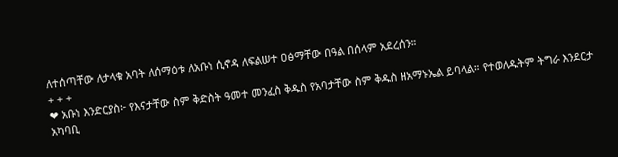ለተሰጣቸው ለታላቁ አባት ለሰማዕቱ ለአቡነ ሲኖዳ ለፍልሠተ ዐፅማቸው በዓል በሰላም አደረሰን።
+ + +
❤ አቡነ እንድርያስ፦ የእናታቸው ስም ቅድስት ዓመተ መንፈስ ቅዱስ የአባታቸው ስም ቅዱስ ዘአማኑኤል ይባላል። የተወለዱትም ትግራ እንደርታ አካባቢ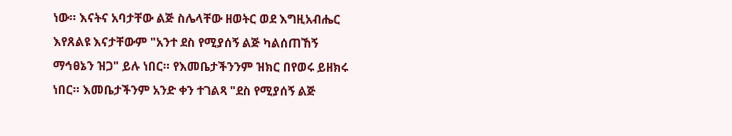ነው። እናትና አባታቸው ልጅ ስሌላቸው ዘወትር ወደ እግዚአብሔር እየጸልዩ እናታቸውም "አንተ ደስ የሚያሰኝ ልጅ ካልሰጠኸኝ ማኅፀኔን ዝጋ" ይሉ ነበር። የእመቤታችንንም ዝክር በየወሩ ይዘክሩ ነበር። እመቤታችንም አንድ ቀን ተገልጻ "ደስ የሚያሰኝ ልጅ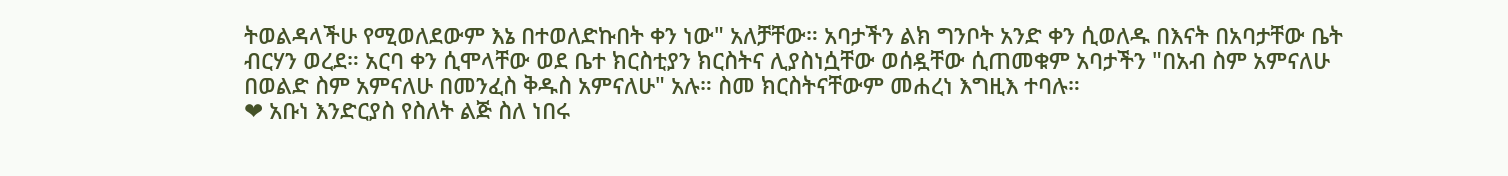ትወልዳላችሁ የሚወለደውም እኔ በተወለድኩበት ቀን ነው" አለቻቸው። አባታችን ልክ ግንቦት አንድ ቀን ሲወለዱ በእናት በአባታቸው ቤት ብርሃን ወረደ። አርባ ቀን ሲሞላቸው ወደ ቤተ ክርስቲያን ክርስትና ሊያስነሷቸው ወሰዷቸው ሲጠመቁም አባታችን "በአብ ስም አምናለሁ በወልድ ስም አምናለሁ በመንፈስ ቅዱስ አምናለሁ" አሉ። ስመ ክርስትናቸውም መሐረነ እግዚእ ተባሉ።
❤ አቡነ እንድርያስ የስለት ልጅ ስለ ነበሩ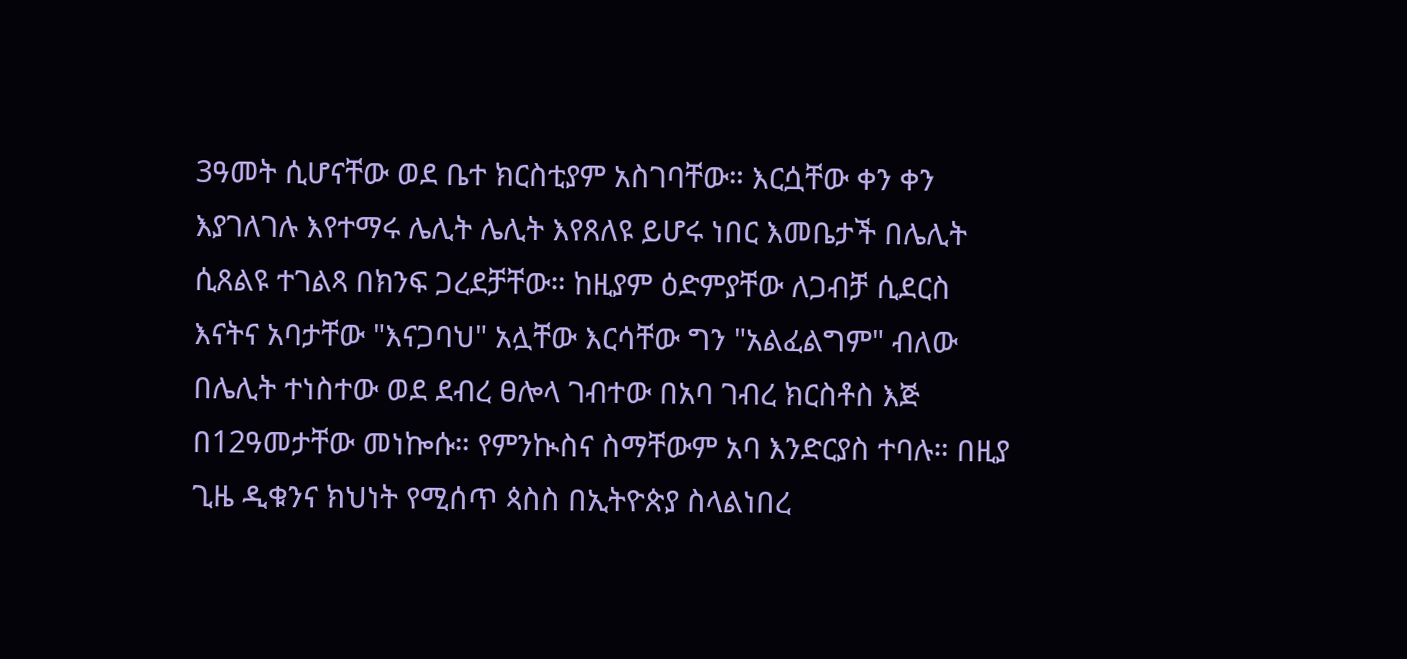3ዓመት ሲሆናቸው ወደ ቤተ ክርስቲያም አስገባቸው። እርሷቸው ቀን ቀን እያገለገሉ እየተማሩ ሌሊት ሌሊት እየጸለዩ ይሆሩ ነበር እመቤታች በሌሊት ሲጸልዩ ተገልጻ በክንፍ ጋረደቻቸው። ከዚያም ዕድምያቸው ለጋብቻ ሲደርስ እናትና አባታቸው "እናጋባህ" አሏቸው እርሳቸው ግን "አልፈልግም" ብለው በሌሊት ተነስተው ወደ ደብረ ፀሎላ ገብተው በአባ ገብረ ክርስቶስ እጅ በ12ዓመታቸው መነኰሱ። የምንኲስና ስማቸውም አባ እንድርያስ ተባሉ። በዚያ ጊዜ ዲቁንና ክህነት የሚሰጥ ጳስስ በኢትዮጵያ ስላልነበረ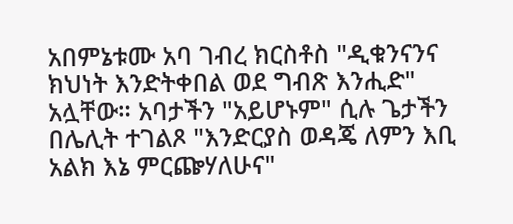አበምኔቱሙ አባ ገብረ ክርስቶስ "ዲቁንናንና ክህነት እንድትቀበል ወደ ግብጽ እንሒድ" አሏቸው። አባታችን "አይሆኑም" ሲሉ ጌታችን በሌሊት ተገልጾ "እንድርያስ ወዳጄ ለምን እቢ አልክ እኔ ምርጬሃለሁና"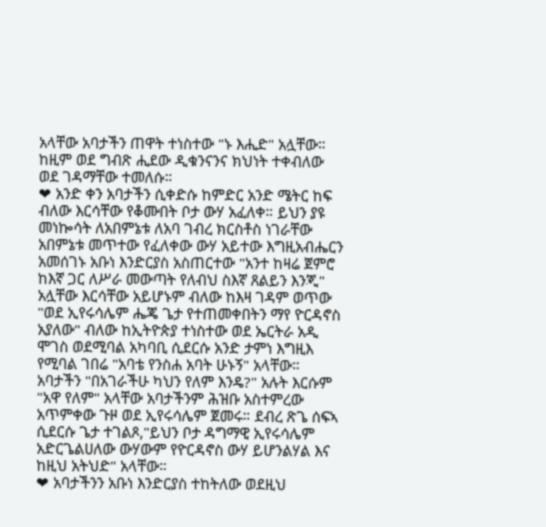አላቸው አባታችን ጠዋት ተነስተው "ኑ እሒድ" አሏቸው። ከዚም ወደ ግብጽ ሒደው ዲቁንናንና ክህነት ተቀብለው ወደ ገዳማቸው ተመለሱ።
❤ አንድ ቀን አባታችን ሲቀድሱ ከምድር አንድ ሜትር ከፍ ብለው እርሳቸው የቆሙበት ቦታ ውሃ አፈለቀ። ይህን ያዩ መነኰሳት ለአበምኔቱ ለአባ ገብረ ክርስቶስ ነገራቸው አበምኔቱ መጥተው የፈለቀው ውሃ አይተው እግዚአብሔርን አመሰገኑ አቡነ እንድርያስ አስጠርተው "አንተ ከዛሬ ጀምሮ ከእኛ ጋር ለሥራ መውጣት የለብህ ስእኛ ጸልይን እንጂ" አሏቸው እርሳቸው አይሆኑም ብለው ከእዛ ገዳም ወጥው "ወደ ኢየሩሳሌም ሔጄ ጌታ የተጠመቀበትን ማየ ዮርዳኖስ አያለው" ብለው ከኢትዮጵያ ተነስተው ወደ ኤርትራ አዲ ሞገስ ወደሚባል አካባቢ ሲደርሱ አንድ ታምነ እግዚእ የሚባል ገበሬ "አባቴ የንስሐ አባት ሁኑኝ" አላቸው። አባታችን "በአገራችሁ ካህን የለም እንዴ?" አሉት እርሱም "አዋ የለም" አላቸው አባታችንም ሕዝቡ አስተምረው አጥምቀው ጉዞ ወደ ኢየሩሳሌም ጀመሩ። ደብረ ጽጌ ሰፍኣ ሲደርሱ ጌታ ተገልጾ,"ይህን ቦታ ዳግማዊ ኢየሩሳሌም አድርጌልሀለው ውሃውም የዮርዳኖስ ውሃ ይሆንልሃል እና ከዚህ አትህድ" አላቸው።
❤ አባታችንን አቡነ እንድርያስ ተከትለው ወደዚህ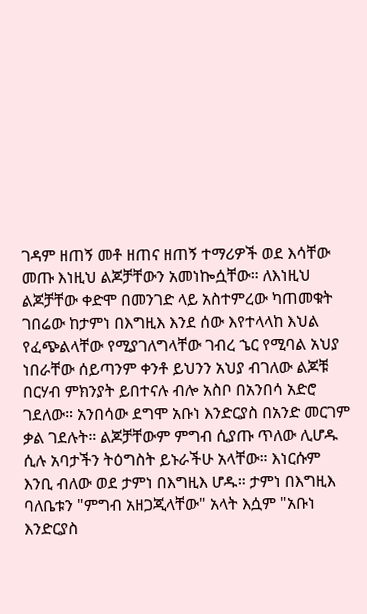ገዳም ዘጠኝ መቶ ዘጠና ዘጠኝ ተማሪዎች ወደ እሳቸው መጡ እነዚህ ልጆቻቸውን አመነኰሷቸው። ለእነዚህ ልጆቻቸው ቀድሞ በመንገድ ላይ አስተምረው ካጠመቁት ገበሬው ከታምነ በእግዚእ እንደ ሰው እየተላላከ እህል የፈጭልላቸው የሚያገለግላቸው ገብረ ኄር የሚባል አህያ ነበራቸው ሰይጣንም ቀንቶ ይህንን አህያ ብገለው ልጆቹ በርሃብ ምክንያት ይበተናሉ ብሎ አስቦ በአንበሳ አድሮ ገደለው። አንበሳው ደግሞ አቡነ እንድርያስ በአንድ መርገም ቃል ገደሉት። ልጆቻቸውም ምግብ ሲያጡ ጥለው ሊሆዱ ሲሉ አባታችን ትዕግስት ይኑራችሁ አላቸው። እነርሱም እንቢ ብለው ወደ ታምነ በእግዚእ ሆዱ። ታምነ በእግዚእ ባለቤቱን "ምግብ አዘጋጂላቸው" አላት እሷም "አቡነ እንድርያስ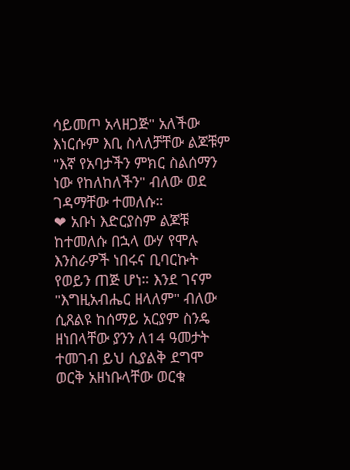ሳይመጦ አላዘጋጅ" አለችው እነርሱም እቢ ስላለቻቸው ልጆቹም "እኛ የአባታችን ምክር ስልሰማን ነው የከለከለችን" ብለው ወደ ገዳማቸው ተመለሱ።
❤ አቡነ እድርያስም ልጆቹ ከተመለሱ በኋላ ውሃ የሞሉ እንስራዎች ነበሩና ቢባርኩት የወይን ጠጅ ሆነ። እንደ ገናም "እግዚአብሔር ዘላለም" ብለው ሲጸልዩ ከሰማይ አርያም ስንዴ ዘነበላቸው ያንን ለ14 ዓመታት ተመገብ ይህ ሲያልቅ ደግሞ ወርቅ አዘነቡላቸው ወርቁ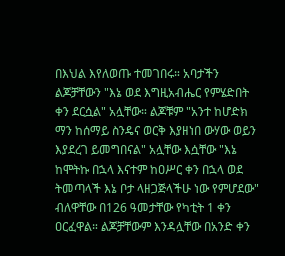በእህል እየለወጡ ተመገበሩ። አባታችን ልጆቻቸውን "እኔ ወደ እግዚአብሔር የምሄድበት ቀን ደርሷል" አሏቸው። ልጆቹም "አንተ ከሆድክ ማን ከሰማይ ስንዴና ወርቅ እያዘነበ ውሃው ወይን እያደረገ ይመግበናል" አሏቸው እሷቸው "እኔ ከሞትኩ በኋላ እናተም ከዐሥር ቀን በኋላ ወደ ትመጣላች እኔ ቦታ ላዘጋጅላችሁ ነው የምሆደው" ብለዋቸው በ126 ዓመታቸው የካቲት 1 ቀን ዐርፈዋል። ልጆቻቸውም እንዳሏቸው በአንድ ቀን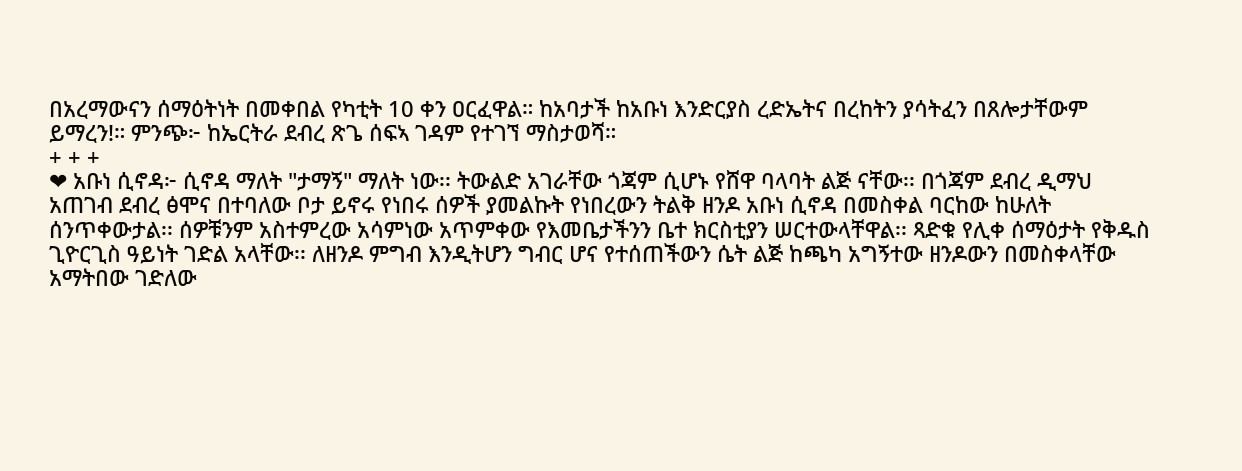በአረማውናን ሰማዕትነት በመቀበል የካቲት 10 ቀን ዐርፈዋል። ከአባታች ከአቡነ እንድርያስ ረድኤትና በረከትን ያሳትፈን በጸሎታቸውም ይማረን!። ምንጭ፦ ከኤርትራ ደብረ ጽጌ ሰፍኣ ገዳም የተገኘ ማስታወሻ።
+ + +
❤ አቡነ ሲኖዳ፦ ሲኖዳ ማለት "ታማኝ" ማለት ነው፡፡ ትውልድ አገራቸው ጎጃም ሲሆኑ የሸዋ ባላባት ልጅ ናቸው፡፡ በጎጃም ደብረ ዲማህ አጠገብ ደብረ ፅሞና በተባለው ቦታ ይኖሩ የነበሩ ሰዎች ያመልኩት የነበረውን ትልቅ ዘንዶ አቡነ ሲኖዳ በመስቀል ባርከው ከሁለት ሰንጥቀውታል፡፡ ሰዎቹንም አስተምረው አሳምነው አጥምቀው የእመቤታችንን ቤተ ክርስቲያን ሠርተውላቸዋል፡፡ ጻድቁ የሊቀ ሰማዕታት የቅዱስ ጊዮርጊስ ዓይነት ገድል አላቸው፡፡ ለዘንዶ ምግብ እንዲትሆን ግብር ሆና የተሰጠችውን ሴት ልጅ ከጫካ አግኝተው ዘንዶውን በመስቀላቸው አማትበው ገድለው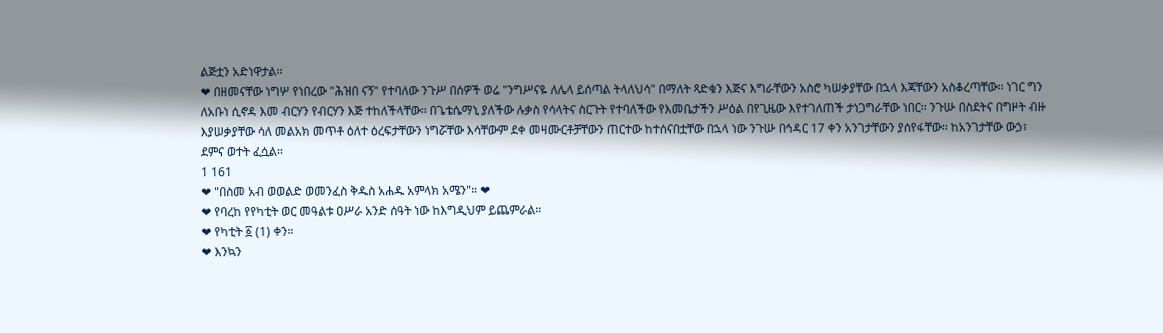ልጅቷን አድነዋታል፡፡
❤ በዘመናቸው ነግሦ የነበረው "ሕዝበ ናኝ" የተባለው ንጉሥ በሰዎች ወሬ "ንግሥናዬ ለሌላ ይሰጣል ትላለህሳ" በማለት ጻድቁን እጅና እግራቸውን አስሮ ካሠቃያቸው በኋላ እጃቸውን አስቆረጣቸው፡፡ ነገር ግን ለአቡነ ሲኖዳ እመ ብርሃን የብርሃን እጅ ተከለችላቸው፡፡ በጌቴሴማኒ ያለችው ሉቃስ የሳላትና ስርጉት የተባለችው የእመቤታችን ሥዕል በየጊዜው እየተገለጠች ታነጋግራቸው ነበር፡፡ ንጉሡ በስደትና በግዞት ብዙ እያሠቃያቸው ሳለ መልአክ መጥቶ ዕለተ ዕረፍታቸውን ነግሯቸው እሳቸውም ደቀ መዛሙርቶቻቸውን ጠርተው ከተሰናበቷቸው በኋላ ነው ንጉሡ በኅዳር 17 ቀን አንገታቸውን ያሰየፋቸው፡፡ ከአንገታቸው ውኃ፣ ደምና ወተት ፈሷል፡፡
1 161
❤ "በስመ አብ ወወልድ ወመንፈስ ቅዱስ አሐዱ አምላክ አሜን"። ❤
❤ የባረከ የየካቲት ወር መዓልቱ ዐሥራ አንድ ሰዓት ነው ከእግዲህም ይጨምራል።
❤ የካቲት ፩ (1) ቀን።
❤ እንኳን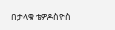በታላቁ ቴዎዶስዮስ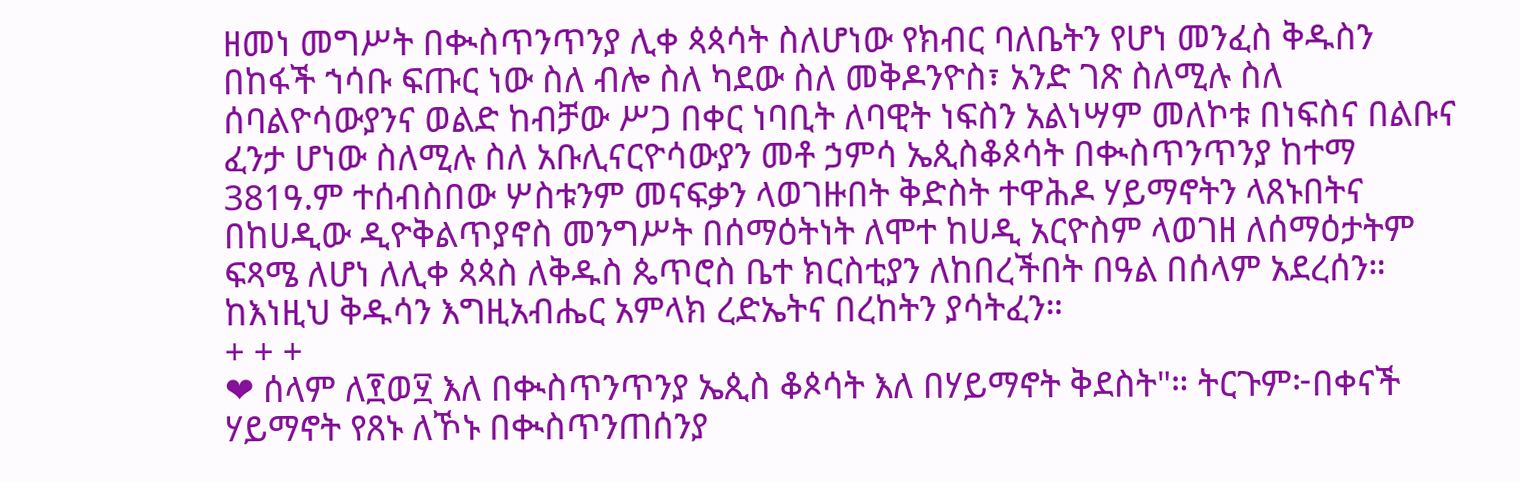ዘመነ መግሥት በቊስጥንጥንያ ሊቀ ጳጳሳት ስለሆነው የክብር ባለቤትን የሆነ መንፈስ ቅዱስን በከፋች ኀሳቡ ፍጡር ነው ስለ ብሎ ስለ ካደው ስለ መቅዶንዮስ፣ አንድ ገጽ ስለሚሉ ስለ ሰባልዮሳውያንና ወልድ ከብቻው ሥጋ በቀር ነባቢት ለባዊት ነፍስን አልነሣም መለኮቱ በነፍስና በልቡና ፈንታ ሆነው ስለሚሉ ስለ አቡሊናርዮሳውያን መቶ ኃምሳ ኤጲስቆጶሳት በቊስጥንጥንያ ከተማ 381ዓ.ም ተሰብስበው ሦስቱንም መናፍቃን ላወገዙበት ቅድስት ተዋሕዶ ሃይማኖትን ላጸኑበትና በከሀዲው ዲዮቅልጥያኖስ መንግሥት በሰማዕትነት ለሞተ ከሀዲ አርዮስም ላወገዘ ለሰማዕታትም ፍጻሜ ለሆነ ለሊቀ ጳጳስ ለቅዱስ ጴጥሮስ ቤተ ክርስቲያን ለከበረችበት በዓል በሰላም አደረሰን። ከእነዚህ ቅዱሳን እግዚአብሔር አምላክ ረድኤትና በረከትን ያሳትፈን።
+ + +
❤ ሰላም ለ፻ወ፶ እለ በቊስጥንጥንያ ኤጲስ ቆጶሳት እለ በሃይማኖት ቅደስት"። ትርጉም፦በቀናች ሃይማኖት የጸኑ ለኾኑ በቊስጥንጠሰንያ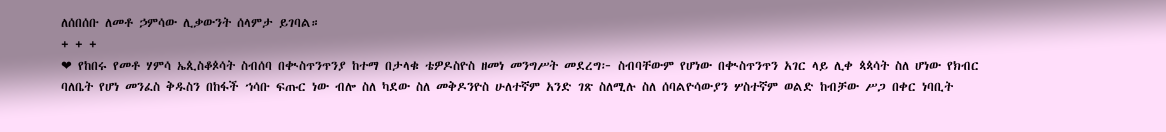ለሰበሰቡ ለመቶ ኃምሳው ሊቃውንት ሰላምታ ይገባል።
+ + +
❤ የከበሩ የመቶ ሃምሳ ኤጲስቆጶሳት ስብሰባ በቊስጥንጥንያ ከተማ በታላቁ ቴዎዶስዮስ ዘመነ መንግሥት መደረግ፦ ስብባቸውም የሆነው በቊስጥንጥን አገር ላይ ሊቀ ጳጳሳት ስለ ሆነው የክብር ባለቤት የሆነ መንፈስ ቅዱስን በከፋች ኀሳቡ ፍጡር ነው ብሎ ስለ ካደው ስለ መቅዶንዮስ ሁለተኛም አንድ ገጽ ስለሚሉ ስለ ሰባልዮሳውያን ሦስተኛም ወልድ ከብቻው ሥጋ በቀር ነባቢት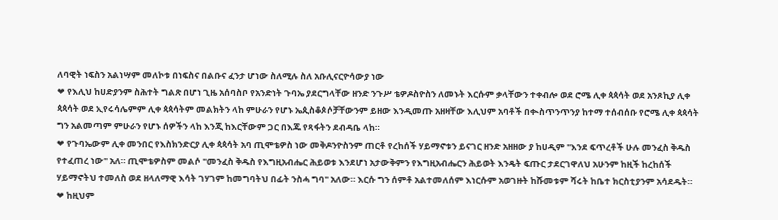ለባዊት ነፍስን አልነሣም መለኮቱ በነፍስና በልቡና ፈንታ ሆነው ስለሚሉ ስለ አቡሊናርዮሳውያ ነው
❤ የእሊህ ከሀድያንም ስሕተት ግልጽ በሆነ ጊዜ አሰባስቦ የአንድነት ጉባኤ ያደርግላቸው ዘንድ ንጉሥ ቴዎዶስዮስን ለመኑት እርሱም ቃላቸውን ተቀብሎ ወደ ሮሜ ሊቀ ጳጳሳት ወደ አንጾኪያ ሊቀ ጳጳሳት ወደ ኢየሩሳሌምም ሊቀ ጳጳሳትም መልክትን ላከ ምሁራን የሆኑ ኤጲስቆጶሶቻቸውንም ይዘው እንዲመጡ አዘዛቸው እሊህም አባቶች በቊስጥንጥንያ ከተማ ተሰብሰቡ የሮሜ ሊቀ ጳጳሳት ግን አልመጣም ምሁራን የሆኑ ሰዎችን ላከ እንጂ ከእርቸውም ጋር በእጁ የጻፋትን ደብዳቤ ላከ።
❤ የጉባኤውም ሊቀ መንበር የእስክንድርያ ሊቀ ጳጳሳት አባ ጢሞቴዎስ ነው መቅዶንዮስንም ጠርቶ የረከሰች ሃይማኖቱን ይናገር ዘንድ አዘዘው ያ ከሀዲም "እንደ ፍጥረቶች ሁሉ መንፈስ ቅዱስ የተፈጠረ ነው" አለ። ጢሞቴዎስም መልሶ "መንፈስ ቅዱስ የእግዚአብሔር ሕይወቱ እንደሆነ አታውቅምን የእግዚአብሔርን ሕይወት እንዴት ፍጡር ታደርገዋለህ አሁንም ከዚች ከረከሰች ሃይማኖትህ ተመለስ ወደ ዘላለማዊ እሳት ገሃገም ከመግባትህ በፊት ንስሓ ግባ" አለው። እርሱ ግን ሰምቶ አልተመለሰም እነርሱም አወገዙት ከሹመቱም ሻሩት ከቤተ ክርስቲያንም አሳደዱት።
❤ ከዚህም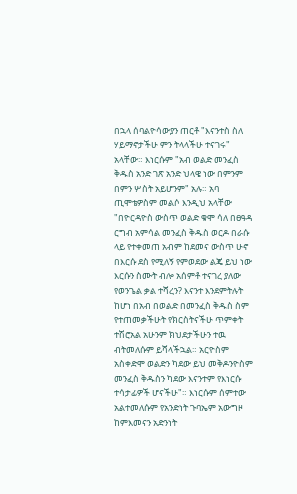በኋላ ሰባልዮሳውያን ጠርቶ "እናንተስ ስለ ሃይማኖታችሁ ምን ትላላችሁ ተናገሩ" አላቸው። እነርሱም "አብ ወልድ መንፈስ ቅዱስ አንድ ገጽ አንድ ህላዌ ነው በምንም በምን ሦስት አይሆንም" አሉ። አባ ጢሞቴዎስም መልሶ እንዲህ አላቸው "በዮርዳዮስ ውስጥ ወልድ ቁሞ ሳለ በፀዓዳ ርግብ አምሳል መንፈስ ቅዱስ ወርዶ በራሱ ላይ የተቀመጠ አብም ከደመና ውስጥ ሁኖ በእርሱ ደስ የሚለኝ የምወደው ልጄ ይህ ነው እርሱን ስሙት ብሎ አሰምቶ ተናገረ ያለው የወንጌል ቃል ተሻረን? እናንተ እንደምትሉት ከሆነ በአብ በወልድ በመንፈስ ቅዱስ ስም የተጠመቃችሁት የክርስትናችሁ ጥምቀት ተሽሮአል አሁንም ክህደታችሁን ተዉ ብትመለሱም ይሻላችኋል። አርዮስም አስቀድሞ ወልድን ካደው ይህ መቅዶንዮስም መንፈስ ቅዱስን ካደው እናንተም የእነርሱ ተሳታፊዎች ሆናችሁ"። እነርሱም ሰምተው አልተመለሱም የአንድነት ጉባኤም አውግዞ ከምእመናን አድንነት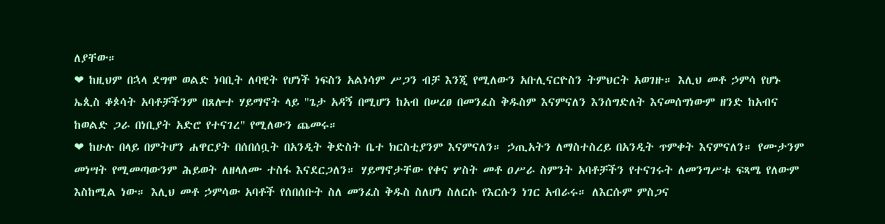ለያቸው።
❤ ከዚህም በኋላ ደግሞ ወልድ ነባቢት ለባዊት የሆነች ነፍስን አልነሳም ሥጋን ብቻ እንጂ የሚለውን አቡሊናርዮስን ትምህርት አወገዙ። እሊህ መቶ ኃምሳ የሆኑ ኤጲስ ቆጶሳት አባቶቻችንም በጸሎተ ሃይማኖት ላይ "ጌታ አዳኝ በሚሆን ከአብ በሠረፀ በመንፈስ ቅዱስም እናምናለን እንሰግድለት እናመሰግነውም ዘንድ ከአብና ከወልድ ጋራ በነቢያት አድሮ የተናገረ" የሚለውን ጨመሩ።
❤ ከሁሉ በላይ በምትሆን ሐዋርያት በሰበሰቧት በአንዲት ቅድስት ቤተ ክርስቲያንም እናምናለን። ኃጢአትን ለማስተስረይ በአንዲት ጥምቀት እናምናለን። የሙታንም መነሣት የሚመጣውንም ሕይወት ለዘላለሙ ተስፋ እናደርጋለን። ሃይማኖታቸው የቀና ሦስት መቶ ዐሥራ ስምንት አባቶቻችን የተናገሩት ለመንግሥቱ ፍጻሜ የለውም እስከሚል ነው። እሊህ መቶ ኃምሳው አባቶች የሰበሰቡት ስለ መንፈስ ቅዱስ ስለሆነ ስለርሱ የእርሱን ነገር አብራሩ። ለእርሱም ምስጋና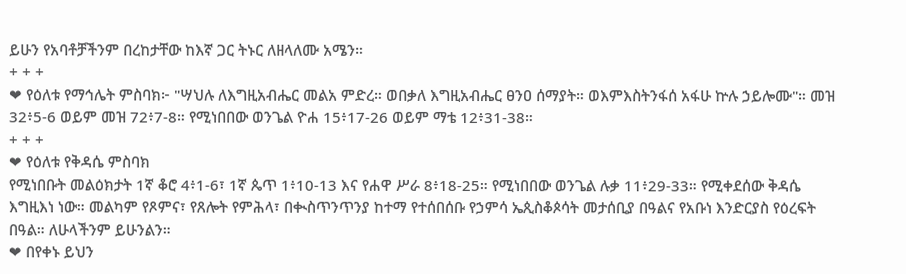ይሁን የአባቶቻችንም በረከታቸው ከእኛ ጋር ትኑር ለዘላለሙ አሜን።
+ + +
❤ የዕለቱ የማኅሌት ምስባክ፦ "ሣህሉ ለእግዚአብሔር መልአ ምድረ። ወበቃለ እግዚአብሔር ፀንዐ ሰማያት። ወእምእስትንፋሰ አፋሁ ኵሉ ኃይሎሙ"። መዝ 32፥5-6 ወይም መዝ 72፥7-8። የሚነበበው ወንጌል ዮሐ 15፥17-26 ወይም ማቴ 12፥31-38።
+ + +
❤ የዕለቱ የቅዳሴ ምስባክ
የሚነበቡት መልዕክታት 1ኛ ቆሮ 4፥1-6፣ 1ኛ ጴጥ 1፥10-13 እና የሐዋ ሥራ 8፥18-25። የሚነበበው ወንጌል ሉቃ 11፥29-33። የሚቀደሰው ቅዳሴ እግዚእነ ነው። መልካም የጾምና፣ የጸሎት የምሕላ፣ በቊስጥንጥንያ ከተማ የተሰበሰቡ የኃምሳ ኤጲስቆጶሳት መታሰቢያ በዓልና የአቡነ እንድርያስ የዕረፍት በዓል። ለሁላችንም ይሁንልን።
❤ በየቀኑ ይህን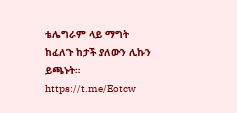ቴሌግራም ላይ ማግት ከፈለጉ ከታች ያለውን ሊኩን ይጫኑት።
https://t.me/Eotcw